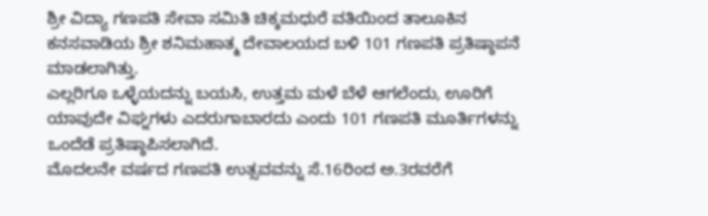ಶ್ರೀ ವಿದ್ಯಾ ಗಣಪತಿ ಸೇವಾ ಸಮಿತಿ ಚಿಕ್ಕಮಧುರೆ ವತಿಯಿಂದ ತಾಲೂಕಿನ ಕನಸವಾಡಿಯ ಶ್ರೀ ಶನಿಮಹಾತ್ಮ ದೇವಾಲಯದ ಬಳಿ 101 ಗಣಪತಿ ಪ್ರತಿಷ್ಠಾಪನೆ ಮಾಡಲಾಗಿತ್ತು.
ಎಲ್ಲರಿಗೂ ಒಳ್ಳೆಯದನ್ನು ಬಯಸಿ, ಉತ್ತಮ ಮಳೆ ಬೆಳೆ ಆಗಲೆಂದು, ಊರಿಗೆ ಯಾವುದೇ ವಿಘ್ನಗಳು ಎದರುಗಾಬಾರದು ಎಂದು 101 ಗಣಪತಿ ಮೂರ್ತಿಗಳನ್ನು ಒಂದೆಡೆ ಪ್ರತಿಷ್ಠಾಪಿಸಲಾಗಿದೆ.
ಮೊದಲನೇ ವರ್ಷದ ಗಣಪತಿ ಉತ್ಸವವನ್ನು ಸೆ.16ರಿಂದ ಅ.3ರವರೆಗೆ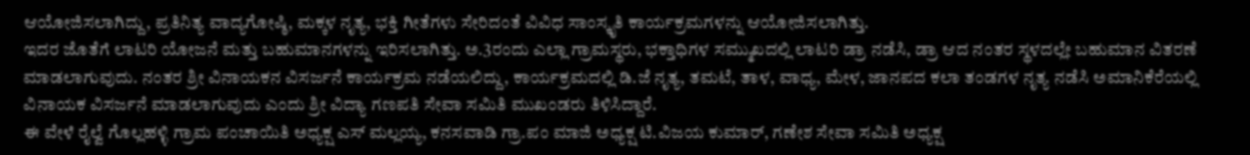ಆಯೋಜಿಸಲಾಗಿದ್ದು, ಪ್ರತಿನಿತ್ಯ ವಾದ್ಯಗೋಷ್ಠಿ, ಮಕ್ಕಳ ನೃತ್ಯ, ಭಕ್ತಿ ಗೀತೆಗಳು ಸೇರಿದಂತೆ ವಿವಿಧ ಸಾಂಸ್ಕೃತಿ ಕಾರ್ಯಕ್ರಮಗಳನ್ನು ಆಯೋಜಿಸಲಾಗಿತ್ತು.
ಇದರ ಜೊತೆಗೆ ಲಾಟರಿ ಯೋಜನೆ ಮತ್ತು ಬಹುಮಾನಗಳನ್ನು ಇರಿಸಲಾಗಿತ್ತು. ಅ.3ರಂದು ಎಲ್ಲಾ ಗ್ರಾಮಸ್ಥರು, ಭಕ್ತಾಧಿಗಳ ಸಮ್ಮುಖದಲ್ಲಿ ಲಾಟರಿ ಡ್ರಾ ನಡೆಸಿ, ಡ್ರಾ ಆದ ನಂತರ ಸ್ಥಳದಲ್ಲೇ ಬಹುಮಾನ ವಿತರಣೆ ಮಾಡಲಾಗುವುದು. ನಂತರ ಶ್ರೀ ವಿನಾಯಕನ ವಿಸರ್ಜನೆ ಕಾರ್ಯಕ್ರಮ ನಡೆಯಲಿದ್ದು, ಕಾರ್ಯಕ್ರಮದಲ್ಲಿ ಡಿ.ಜೆ ನೃತ್ಯ, ತಮಟೆ, ತಾಳ, ವಾಧ್ಯ, ಮೇಳ, ಜಾನಪದ ಕಲಾ ತಂಡಗಳ ನೃತ್ಯ ನಡೆಸಿ ಅಮಾನಿಕೆರೆಯಲ್ಲಿ ವಿನಾಯಕ ವಿಸರ್ಜನೆ ಮಾಡಲಾಗುವುದು ಎಂದು ಶ್ರೀ ವಿದ್ಯಾ ಗಣಪತಿ ಸೇವಾ ಸಮಿತಿ ಮುಖಂಡರು ತಿಳಿಸಿದ್ದಾರೆ.
ಈ ವೇಳೆ ರೈಲ್ವೆ ಗೊಲ್ಲಹಳ್ಳಿ ಗ್ರಾಮ ಪಂಚಾಯಿತಿ ಅಧ್ಯಕ್ಷ ಎಸ್ ಮಲ್ಲಯ್ಯ, ಕನಸವಾಡಿ ಗ್ರಾ.ಪಂ ಮಾಜಿ ಅಧ್ಯಕ್ಷ ಟಿ.ವಿಜಯ ಕುಮಾರ್, ಗಣೇಶ ಸೇವಾ ಸಮಿತಿ ಅಧ್ಯಕ್ಷ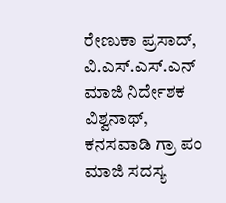ರೇಣುಕಾ ಪ್ರಸಾದ್, ವಿ.ಎಸ್.ಎಸ್.ಎನ್ ಮಾಜಿ ನಿರ್ದೇಶಕ ವಿಶ್ವನಾಥ್, ಕನಸವಾಡಿ ಗ್ರಾ ಪಂ ಮಾಜಿ ಸದಸ್ಯ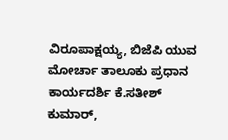ವಿರೂಪಾಕ್ಷಯ್ಯ, ಬಿಜೆಪಿ ಯುವ ಮೋರ್ಚಾ ತಾಲೂಕು ಪ್ರಧಾನ ಕಾರ್ಯದರ್ಶಿ ಕೆ.ಸತೀಶ್ ಕುಮಾರ್,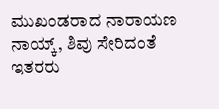ಮುಖಂಡರಾದ ನಾರಾಯಣ ನಾಯ್ಕ್, ಶಿವು ಸೇರಿದಂತೆ ಇತರರು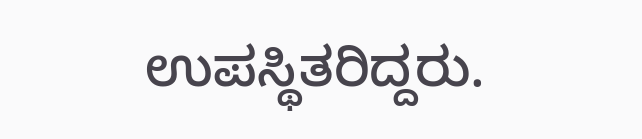ಉಪಸ್ಥಿತರಿದ್ದರು.